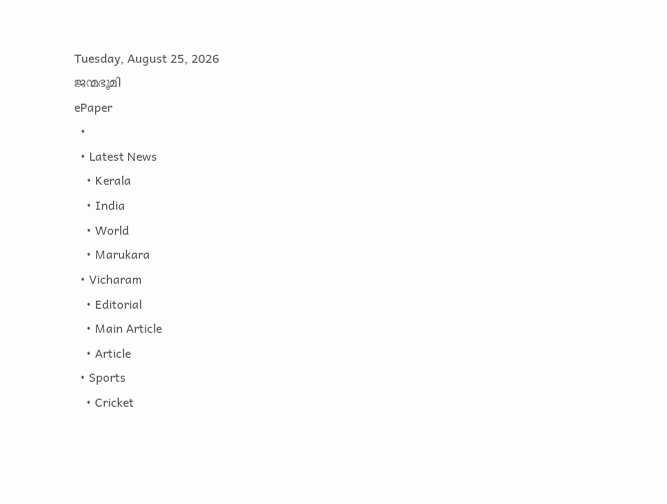Tuesday, August 25, 2026
ജന്മഭൂമി
ePaper
  •
  • Latest News
    • Kerala
    • India
    • World
    • Marukara
  • Vicharam
    • Editorial
    • Main Article
    • Article
  • Sports
    • Cricket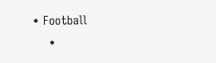• Football
    •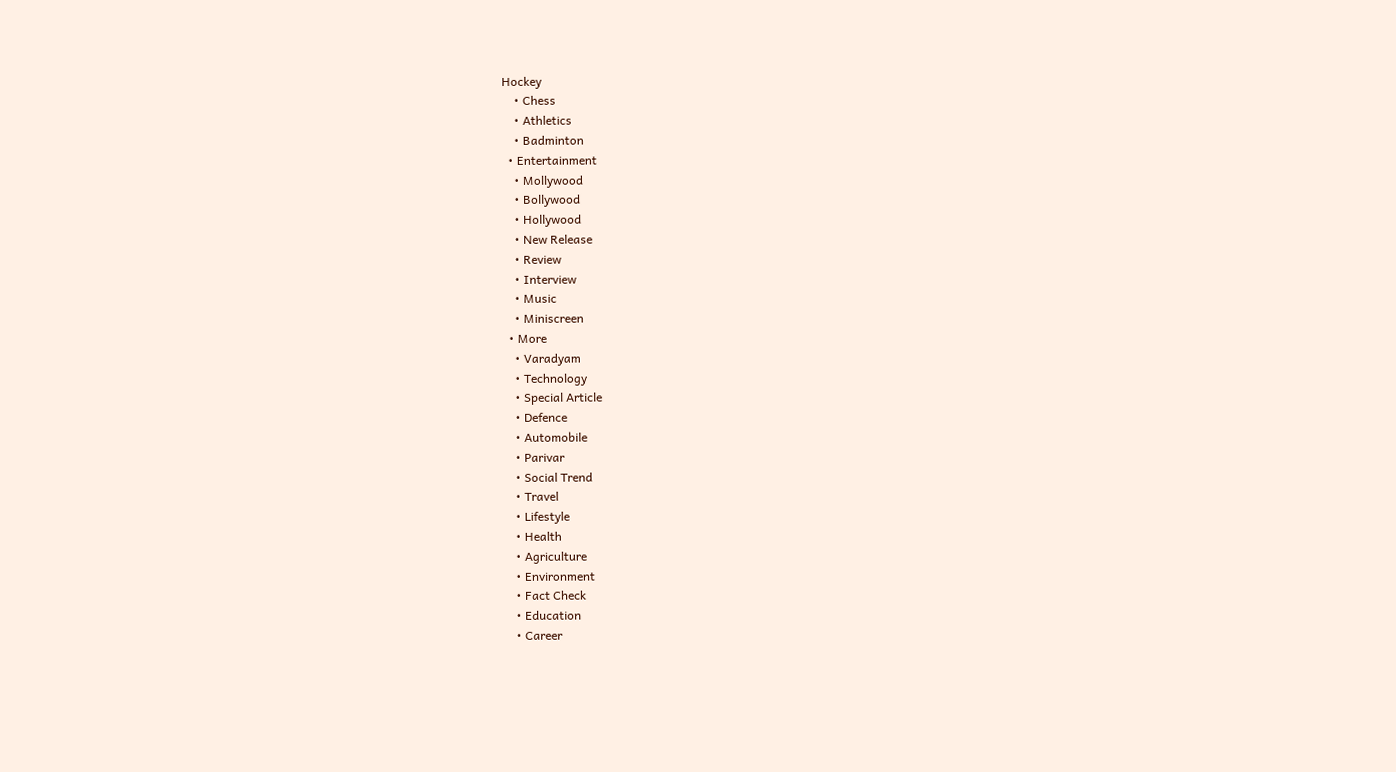Hockey
    • Chess
    • Athletics
    • Badminton
  • Entertainment
    • Mollywood
    • Bollywood
    • Hollywood
    • New Release
    • Review
    • Interview
    • Music
    • Miniscreen
  • More
    • Varadyam
    • Technology
    • Special Article
    • Defence
    • Automobile
    • Parivar
    • Social Trend
    • Travel
    • Lifestyle
    • Health
    • Agriculture
    • Environment
    • Fact Check
    • Education
    • Career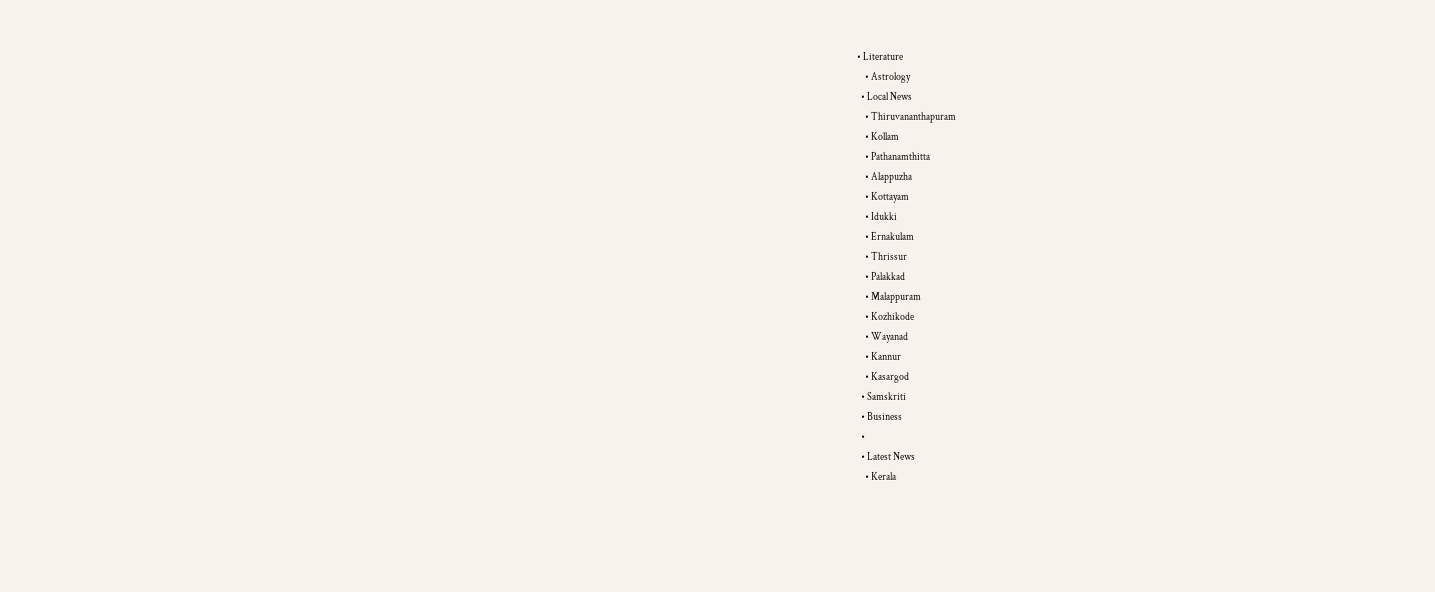• Literature
    • Astrology
  • Local News
    • Thiruvananthapuram
    • Kollam
    • Pathanamthitta
    • Alappuzha
    • Kottayam
    • Idukki
    • Ernakulam
    • Thrissur
    • Palakkad
    • Malappuram
    • Kozhikode
    • Wayanad
    • Kannur
    • Kasargod
  • Samskriti
  • Business
  •
  • Latest News
    • Kerala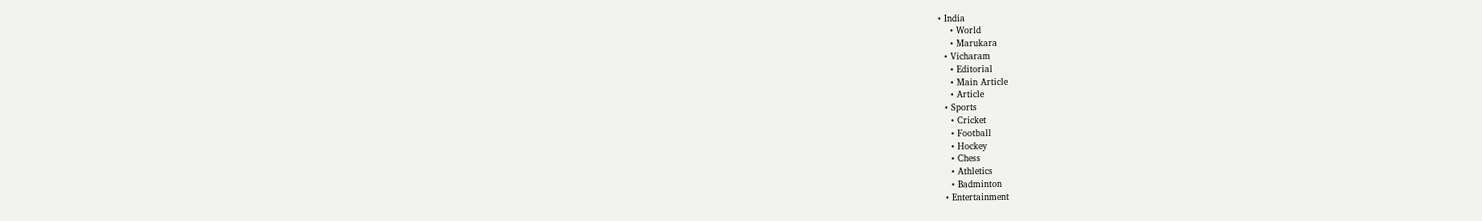• India
    • World
    • Marukara
  • Vicharam
    • Editorial
    • Main Article
    • Article
  • Sports
    • Cricket
    • Football
    • Hockey
    • Chess
    • Athletics
    • Badminton
  • Entertainment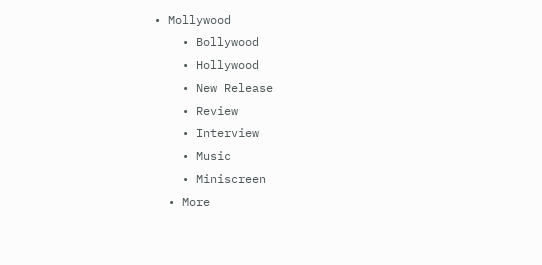• Mollywood
    • Bollywood
    • Hollywood
    • New Release
    • Review
    • Interview
    • Music
    • Miniscreen
  • More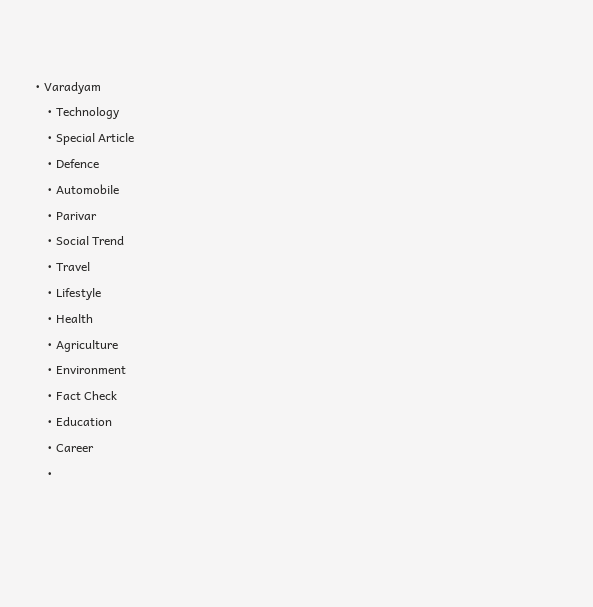• Varadyam
    • Technology
    • Special Article
    • Defence
    • Automobile
    • Parivar
    • Social Trend
    • Travel
    • Lifestyle
    • Health
    • Agriculture
    • Environment
    • Fact Check
    • Education
    • Career
    •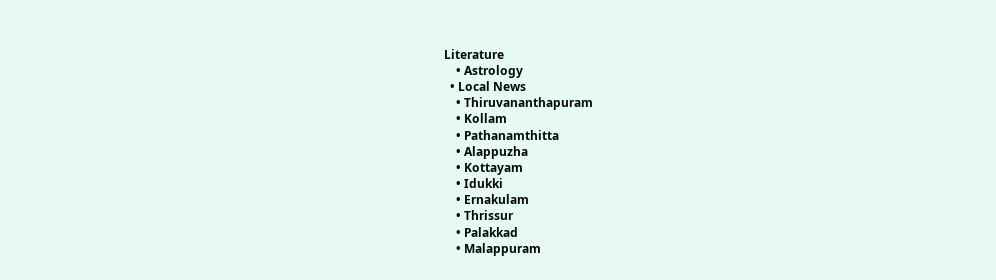Literature
    • Astrology
  • Local News
    • Thiruvananthapuram
    • Kollam
    • Pathanamthitta
    • Alappuzha
    • Kottayam
    • Idukki
    • Ernakulam
    • Thrissur
    • Palakkad
    • Malappuram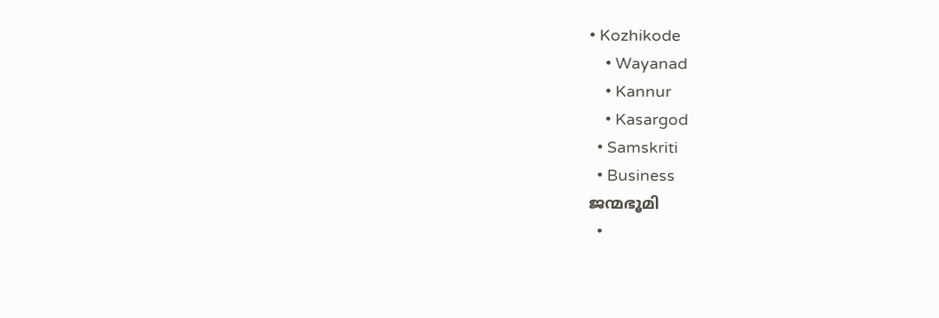• Kozhikode
    • Wayanad
    • Kannur
    • Kasargod
  • Samskriti
  • Business
ജന്മഭൂമി
  •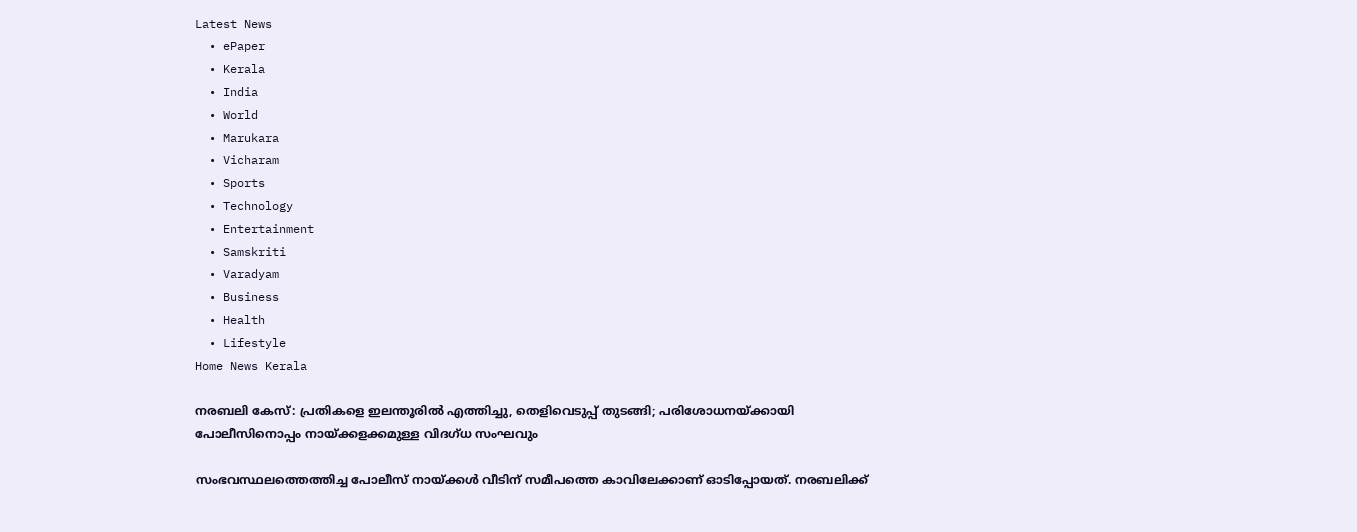Latest News
  • ePaper
  • Kerala
  • India
  • World
  • Marukara
  • Vicharam
  • Sports
  • Technology
  • Entertainment
  • Samskriti
  • Varadyam
  • Business
  • Health
  • Lifestyle
Home News Kerala

നരബലി കേസ്: പ്രതികളെ ഇലന്തൂരില്‍ എത്തിച്ചു, തെളിവെടുപ്പ് തുടങ്ങി; പരിശോധനയ്‌ക്കായി പോലീസിനൊപ്പം നായ്‌ക്കളക്കമുള്ള വിദഗ്ധ സംഘവും

സംഭവസ്ഥലത്തെത്തിച്ച പോലീസ് നായ്‌ക്കള്‍ വീടിന് സമീപത്തെ കാവിലേക്കാണ് ഓടിപ്പോയത്. നരബലിക്ക്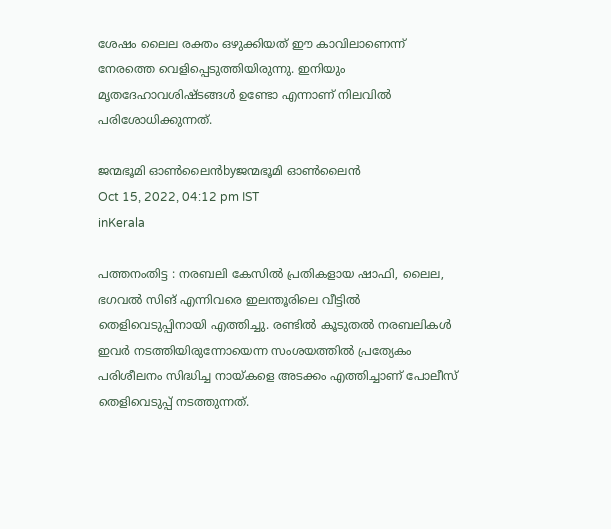ശേഷം ലൈല രക്തം ഒഴുക്കിയത് ഈ കാവിലാണെന്ന് നേരത്തെ വെളിപ്പെടുത്തിയിരുന്നു. ഇനിയും മൃതദേഹാവശിഷ്ടങ്ങള്‍ ഉണ്ടോ എന്നാണ് നിലവില്‍ പരിശോധിക്കുന്നത്.

ജന്മഭൂമി ഓണ്‍ലൈന്‍byജന്മഭൂമി ഓണ്‍ലൈന്‍
Oct 15, 2022, 04:12 pm IST
inKerala

പത്തനംതിട്ട : നരബലി കേസില്‍ പ്രതികളായ ഷാഫി, ലൈല, ഭഗവല്‍ സിങ് എന്നിവരെ ഇലന്തൂരിലെ വീട്ടില്‍ തെളിവെടുപ്പിനായി എത്തിച്ചു. രണ്ടില്‍ കൂടുതല്‍ നരബലികള്‍ ഇവര്‍ നടത്തിയിരുന്നോയെന്ന സംശയത്തില്‍ പ്രത്യേകം പരിശീലനം സിദ്ധിച്ച നായ്‌കളെ അടക്കം എത്തിച്ചാണ് പോലീസ് തെളിവെടുപ്പ് നടത്തുന്നത്.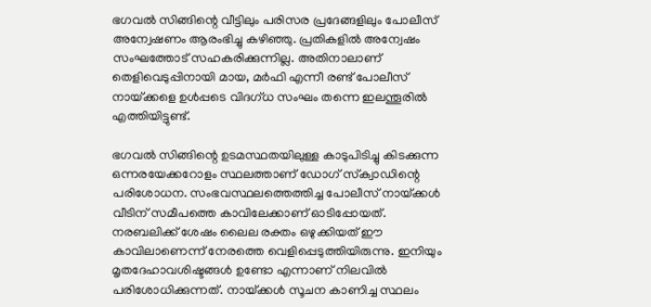ഭഗവല്‍ സിങ്ങിന്റെ വീട്ടിലും പരിസര പ്രദേങ്ങളിലും പോലീസ് അന്വേഷണം ആരംഭിച്ചു കഴിഞ്ഞു. പ്രതികളില്‍ അന്വേഷം സംഘത്തോട് സഹകരിക്കുന്നില്ല. അതിനാലാണ് തെളിവെടുപ്പിനായി മായ, മര്‍ഫി എന്നീ രണ്ട് പോലീസ് നായ്‌ക്കളെ ഉള്‍പ്പടെ വിദഗ്ധ സംഘം തന്നെ ഇലന്തൂരില്‍ എത്തിയിട്ടുണ്ട്.

ഭഗവല്‍ സിങ്ങിന്റെ ഉടമസ്ഥതയിലുള്ള കാടുപിടിച്ചു കിടക്കുന്ന ഒന്നരയേക്കറോളം സ്ഥലത്താണ് ഡോഗ് സ്‌ക്വാഡിന്റെ പരിശോധന. സംഭവസ്ഥലത്തെത്തിച്ച പോലീസ് നായ്‌ക്കള്‍ വീടിന് സമീപത്തെ കാവിലേക്കാണ് ഓടിപ്പോയത്. നരബലിക്ക് ശേഷം ലൈല രക്തം ഒഴുക്കിയത് ഈ കാവിലാണെന്ന് നേരത്തെ വെളിപ്പെടുത്തിയിരുന്നു. ഇനിയും മൃതദേഹാവശിഷ്ടങ്ങള്‍ ഉണ്ടോ എന്നാണ് നിലവില്‍ പരിശോധിക്കുന്നത്. നായ്‌ക്കള്‍ സൂചന കാണിച്ച സ്ഥലം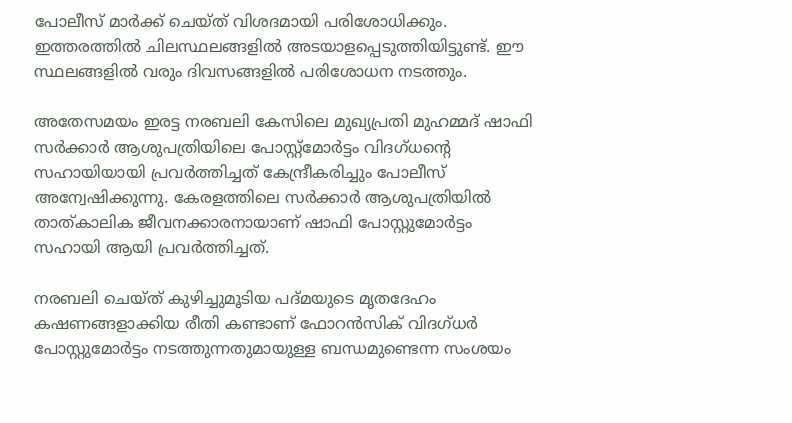പോലീസ് മാര്‍ക്ക് ചെയ്ത് വിശദമായി പരിശോധിക്കും. ഇത്തരത്തില്‍ ചിലസ്ഥലങ്ങളില്‍ അടയാളപ്പെടുത്തിയിട്ടുണ്ട്. ഈ സ്ഥലങ്ങളില്‍ വരും ദിവസങ്ങളില്‍ പരിശോധന നടത്തും.

അതേസമയം ഇരട്ട നരബലി കേസിലെ മുഖ്യപ്രതി മുഹമ്മദ് ഷാഫി സര്‍ക്കാര്‍ ആശുപത്രിയിലെ പോസ്റ്റ്‌മോര്‍ട്ടം വിദഗ്ധന്റെ സഹായിയായി പ്രവര്‍ത്തിച്ചത് കേന്ദ്രീകരിച്ചും പോലീസ് അന്വേഷിക്കുന്നു. കേരളത്തിലെ സര്‍ക്കാര്‍ ആശുപത്രിയില്‍ താത്കാലിക ജീവനക്കാരനായാണ് ഷാഫി പോസ്റ്റുമോര്‍ട്ടം സഹായി ആയി പ്രവര്‍ത്തിച്ചത്.

നരബലി ചെയ്ത് കുഴിച്ചുമൂടിയ പദ്മയുടെ മൃതദേഹം കഷണങ്ങളാക്കിയ രീതി കണ്ടാണ് ഫോറന്‍സിക് വിദഗ്ധര്‍ പോസ്റ്റുമോര്‍ട്ടം നടത്തുന്നതുമായുള്ള ബന്ധമുണ്ടെന്ന സംശയം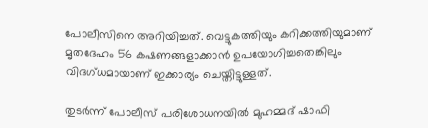പോലീസിനെ അറിയിച്ചത്. വെട്ടുകത്തിയും കറിക്കത്തിയുമാണ് മൃതദേഹം 56 കഷണങ്ങളാക്കാന്‍ ഉപയോഗിച്ചതെങ്കിലും വിദഗ്ധമായാണ് ഇക്കാര്യം ചെയ്തിട്ടുള്ളത്.

തുടര്‍ന്ന് പോലീസ് പരിശോധനയില്‍ മുഹമ്മദ് ഷാഫി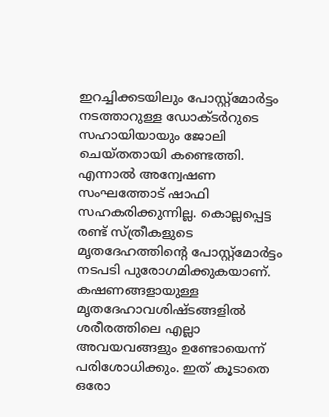ഇറച്ചിക്കടയിലും പോസ്റ്റ്‌മോര്‍ട്ടം നടത്താറുള്ള ഡോക്ടര്‍റുടെ സഹായിയായും ജോലി ചെയ്തതായി കണ്ടെത്തി. എന്നാല്‍ അന്വേഷണ സംഘത്തോട് ഷാഫി സഹകരിക്കുന്നില്ല. കൊല്ലപ്പെട്ട രണ്ട് സ്ത്രീകളുടെ മൃതദേഹത്തിന്റെ പോസ്റ്റ്‌മോര്‍ട്ടം നടപടി പുരോഗമിക്കുകയാണ്. കഷണങ്ങളായുള്ള മൃതദേഹാവശിഷ്ടങ്ങളില്‍ ശരീരത്തിലെ എല്ലാ അവയവങ്ങളും ഉണ്ടോയെന്ന് പരിശോധിക്കും. ഇത് കൂടാതെ ഒരോ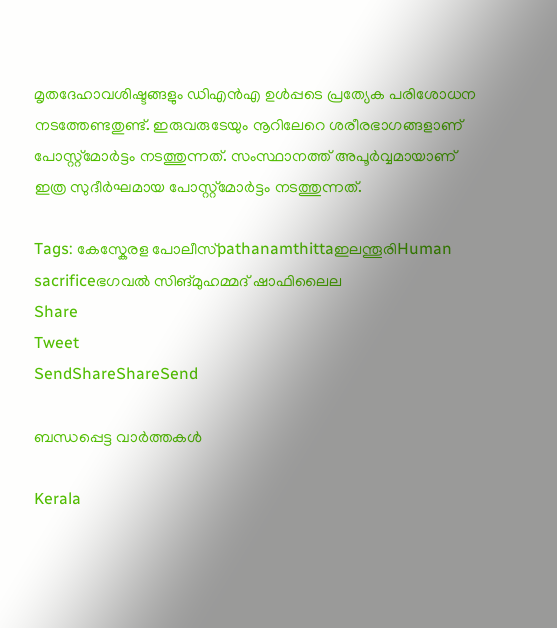മൃതദേഹാവശിഷ്ടങ്ങളും ഡിഎന്‍എ ഉള്‍പ്പടെ പ്രത്യേക പരിശോധന നടത്തേണ്ടതുണ്ട്. ഇരുവരുടേയും നൂറിലേറെ ശരീരഭാഗങ്ങളാണ് പോസ്റ്റ്‌മോര്‍ട്ടം നടത്തുന്നത്. സംസ്ഥാനത്ത് അപൂര്‍വ്വമായാണ് ഇത്ര സുദീര്‍ഘമായ പോസ്റ്റ്‌മോര്‍ട്ടം നടത്തുന്നത്.

Tags: കേസ്കേരള പോലീസ്pathanamthittaഇലന്തൂരിHuman sacrificeഭഗവല്‍ സിങ്‌മുഹമ്മദ് ഷാഫിലൈല
Share
Tweet
SendShareShareSend

ബന്ധപ്പെട്ട വാര്‍ത്തകള്‍

Kerala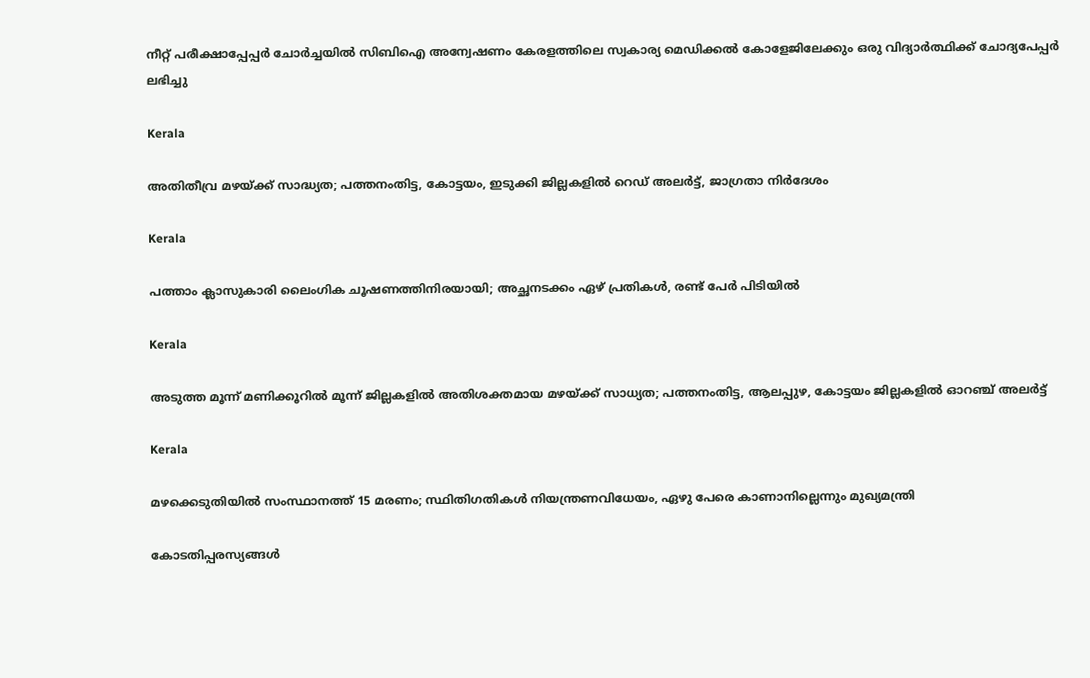നീറ്റ് പരീക്ഷാപ്പേപ്പർ ചോർച്ചയില്‍ സിബിഐ അന്വേഷണം കേരളത്തിലെ സ്വകാര്യ മെഡിക്കൽ കോളേജിലേക്കും ഒരു വിദ്യാര്‍ത്ഥിക്ക് ചോദ്യപേപ്പര്‍ ലഭിച്ചു

Kerala

അതിതീവ്ര മഴയ്‌ക്ക് സാദ്ധ്യത; പത്തനംതിട്ട, കോട്ടയം, ഇടുക്കി ജില്ലകളിൽ റെഡ് അലർട്ട്, ജാഗ്രതാ നിർദേശം

Kerala

പത്താം ക്ലാസുകാരി ലൈംഗിക ചൂഷണത്തിനിരയായി; അച്ഛനടക്കം ഏഴ് പ്രതികൾ, രണ്ട് പേർ പിടിയിൽ

Kerala

അടുത്ത മൂന്ന് മണിക്കൂറിൽ മൂന്ന് ജില്ലകളിൽ അതിശക്തമായ മഴയ്‌ക്ക് സാധ്യത; പത്തനംതിട്ട, ആലപ്പുഴ, കോട്ടയം ജില്ലകളിൽ ഓറഞ്ച് അലർട്ട്

Kerala

മഴക്കെടുതിയിൽ സംസ്ഥാനത്ത് 15 മരണം; സ്ഥിതിഗതികൾ നിയന്ത്രണവിധേയം, ഏഴു പേരെ കാണാനില്ലെന്നും മുഖ്യമന്ത്രി

കോടതിപ്പരസ്യങ്ങള്‍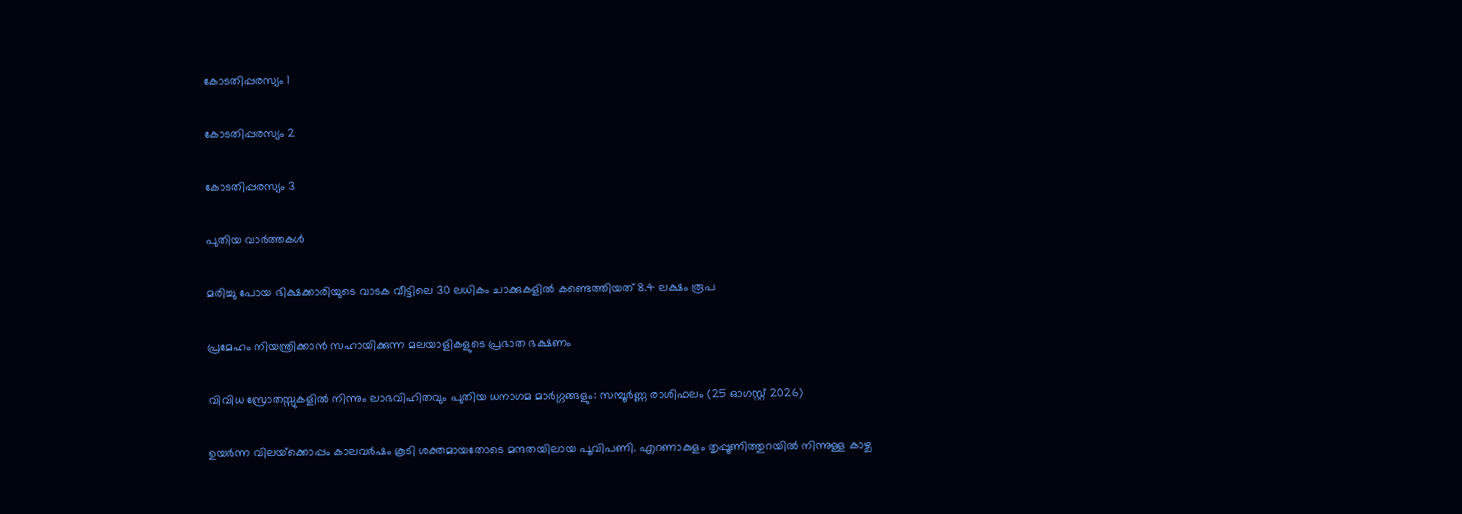കോടതിപ്പരസ്യം 1

കോടതിപ്പരസ്യം 2

കോടതിപ്പരസ്യം 3

പുതിയ വാര്‍ത്തകള്‍

മരിച്ചു പോയ ഭിക്ഷക്കാരിയുടെ വാടക വീട്ടിലെ 30 ലധികം ചാക്കുകളിൽ കണ്ടെത്തിയത് 8.4 ലക്ഷം രൂപ

പ്രമേഹം നിയന്ത്രിക്കാൻ സഹായിക്കുന്ന മലയാളികളുടെ പ്രഭാത ഭക്ഷണം

വിവിധ സ്രോതസ്സുകളിൽ നിന്നും ലാഭവിഹിതവും പുതിയ ധനാഗമ മാർഗ്ഗങ്ങളും: സമ്പൂർണ്ണ രാശിഫലം (25 ഓഗസ്റ്റ് 2026)

ഉയര്‍ന്ന വിലയ്‌ക്കൊപ്പം കാലവര്‍ഷം കൂടി ശക്തമായതോടെ മന്ദതയിലായ പൂവിപണി. എറണാകുളം തൃപ്പൂണിത്തുറയില്‍ നിന്നുള്ള കാഴ്ച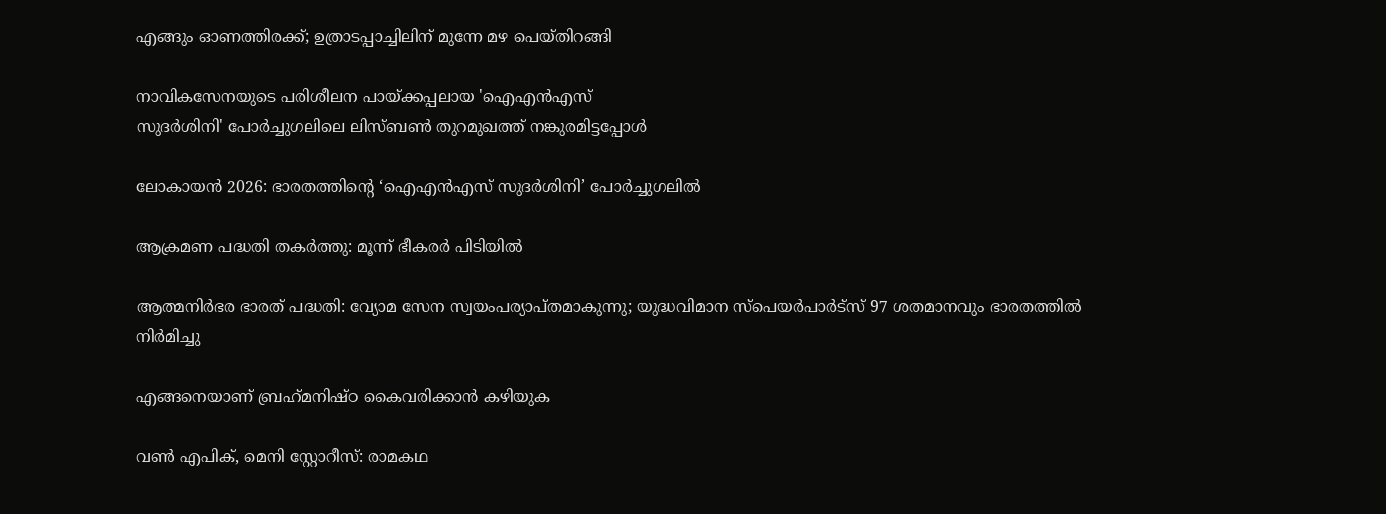എങ്ങും ഓണത്തിരക്ക്; ഉത്രാടപ്പാച്ചിലിന് മുന്നേ മഴ പെയ്തിറങ്ങി

നാവികസേനയുടെ പരിശീലന പായ്ക്കപ്പലായ 'ഐഎന്‍എസ്
സുദര്‍ശിനി' പോര്‍ച്ചുഗലിലെ ലിസ്ബണ്‍ തുറമുഖത്ത് നങ്കുരമിട്ടപ്പോള്‍

ലോകായന്‍ 2026: ഭാരതത്തിന്റെ ‘ഐഎന്‍എസ് സുദര്‍ശിനി’ പോര്‍ച്ചുഗലില്‍

ആക്രമണ പദ്ധതി തകര്‍ത്തു: മൂന്ന് ഭീകരര്‍ പിടിയില്‍

ആത്മനിര്‍ഭര ഭാരത് പദ്ധതി: വ്യോമ സേന സ്വയംപര്യാപ്തമാകുന്നു; യുദ്ധവിമാന സ്പെയര്‍പാര്‍ട്സ് 97 ശതമാനവും ഭാരതത്തില്‍ നിര്‍മിച്ചു

എങ്ങനെയാണ് ബ്രഹ്‌മനിഷ്ഠ കൈവരിക്കാന്‍ കഴിയുക

വണ്‍ എപിക്, മെനി സ്റ്റോറീസ്: രാമകഥ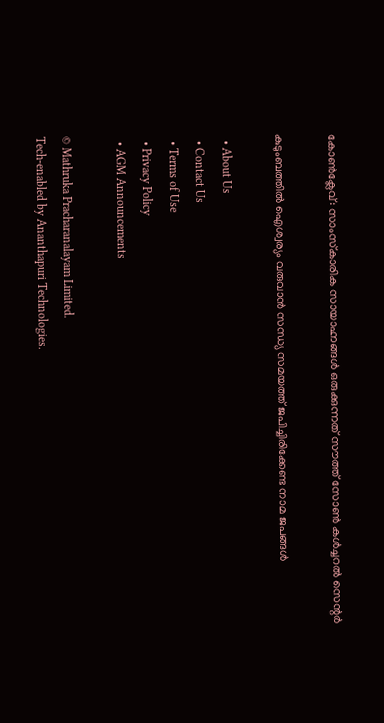കോണ്‍ക്ലേവ്: സാംസ്‌കാരിക സായാഹ്നങ്ങള്‍ ഒരുക്കുന്നത് സൗത്ത് സോണ്‍ കള്‍ച്ചറല്‍ സെന്റര്‍

കുടുംബത്തില്‍ ഐശ്വര്യം വരുവാന്‍ സന്ധ്യ സമയത്ത് ജപിച്ചിരിക്കേണ്ട നാമ ജപങ്ങള്‍

  • About Us
  • Contact Us
  • Terms of Use
  • Privacy Policy
  • AGM Announcements

© Mathruka Pracharanalayam Limited.
Tech-enabled by Ananthapuri Technologies.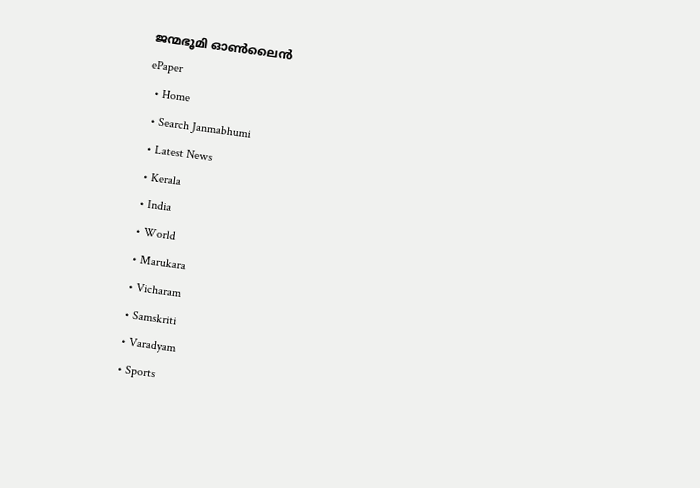ജന്മഭൂമി ഓണ്‍ലൈന്‍
ePaper
  • Home
  • Search Janmabhumi
  • Latest News
  • Kerala
  • India
  • World
  • Marukara
  • Vicharam
  • Samskriti
  • Varadyam
  • Sports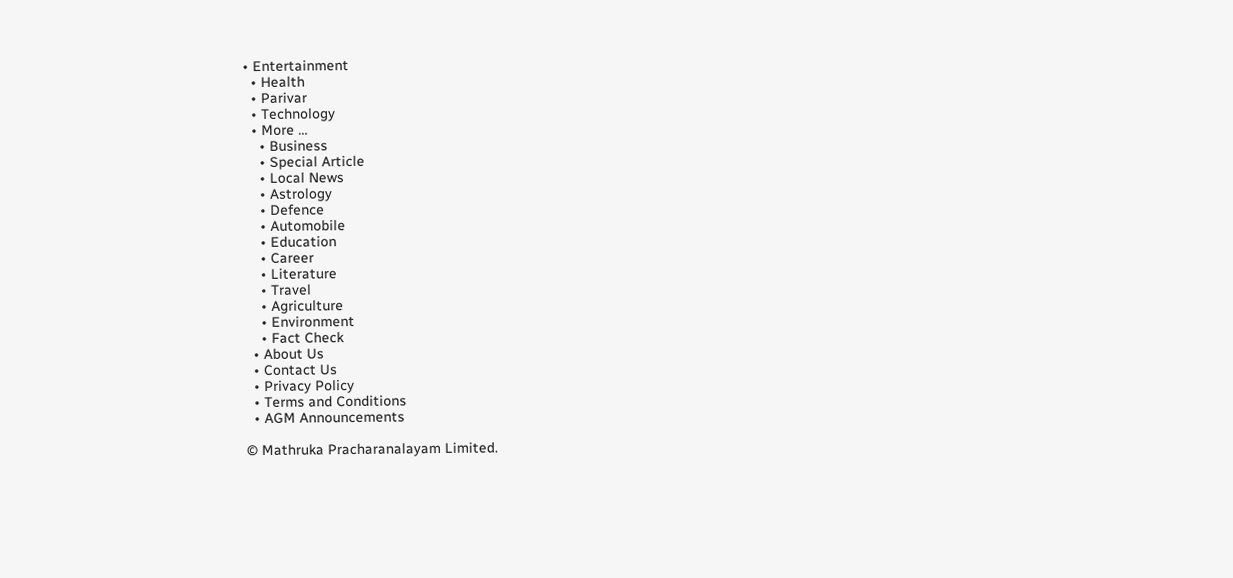• Entertainment
  • Health
  • Parivar
  • Technology
  • More …
    • Business
    • Special Article
    • Local News
    • Astrology
    • Defence
    • Automobile
    • Education
    • Career
    • Literature
    • Travel
    • Agriculture
    • Environment
    • Fact Check
  • About Us
  • Contact Us
  • Privacy Policy
  • Terms and Conditions
  • AGM Announcements

© Mathruka Pracharanalayam Limited.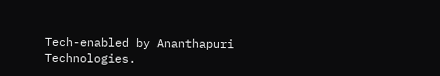Tech-enabled by Ananthapuri Technologies.